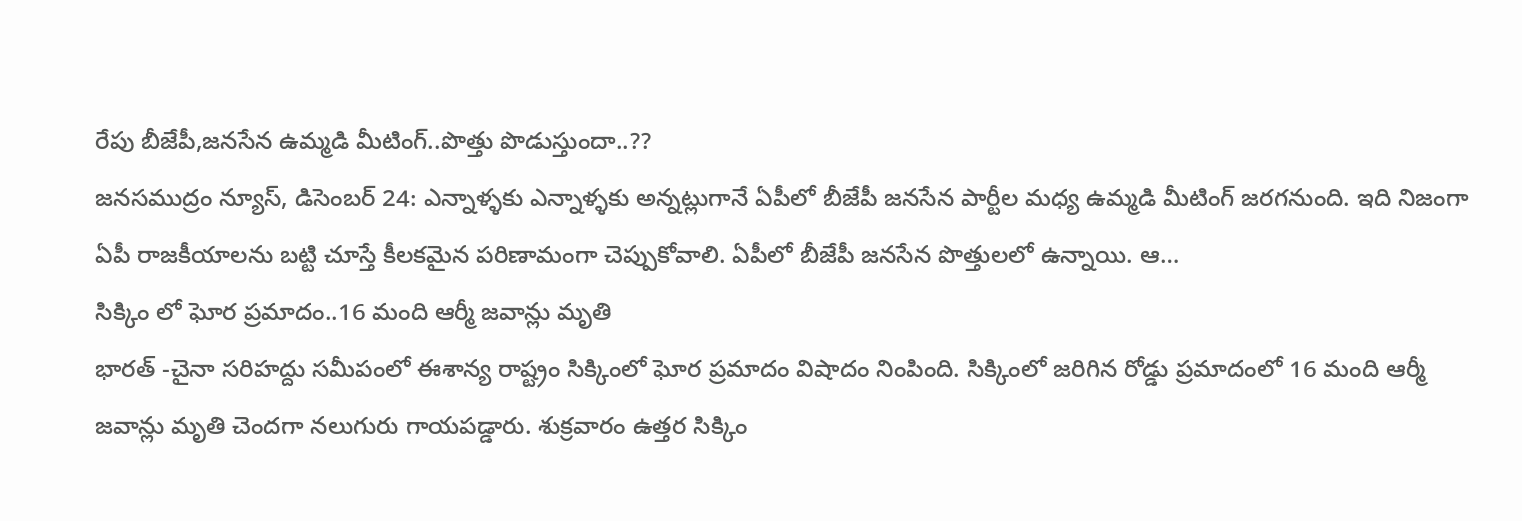రేపు బీజేపీ,జనసేన ఉమ్మడి మీటింగ్..పొత్తు పొడుస్తుందా..??
జనసముద్రం న్యూస్, డిసెంబర్ 24: ఎన్నాళ్ళకు ఎన్నాళ్ళకు అన్నట్లుగానే ఏపీలో బీజేపీ జనసేన పార్టీల మధ్య ఉమ్మడి మీటింగ్ జరగనుంది. ఇది నిజంగా ఏపీ రాజకీయాలను బట్టి చూస్తే కీలకమైన పరిణామంగా చెప్పుకోవాలి. ఏపీలో బీజేపీ జనసేన పొత్తులలో ఉన్నాయి. ఆ…
సిక్కిం లో ఘోర ప్రమాదం..16 మంది ఆర్మీ జవాన్లు మృతి
భారత్ -చైనా సరిహద్దు సమీపంలో ఈశాన్య రాష్ట్రం సిక్కింలో ఘోర ప్రమాదం విషాదం నింపింది. సిక్కింలో జరిగిన రోడ్డు ప్రమాదంలో 16 మంది ఆర్మీ జవాన్లు మృతి చెందగా నలుగురు గాయపడ్డారు. శుక్రవారం ఉత్తర సిక్కిం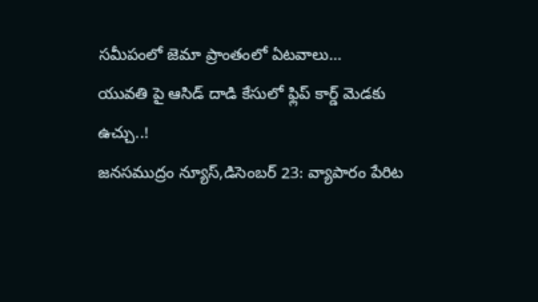సమీపంలో జెమా ప్రాంతంలో ఏటవాలు…
యువతి పై ఆసిడ్ దాడి కేసులో ఫ్లిప్ కార్డ్ మెడకు ఉచ్చు..!
జనసముద్రం న్యూస్,డిసెంబర్ 23: వ్యాపారం పేరిట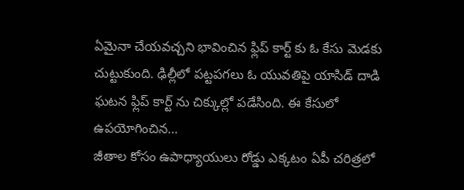ఏమైనా చేయవచ్చని భావించిన ఫ్లిప్ కార్ట్ కు ఓ కేసు మెడకు చుట్టుకుంది. ఢిల్లీలో పట్టపగలు ఓ యువతిపై యాసిడ్ దాడి ఘటన ఫ్లిప్ కార్ట్ ను చిక్కుల్లో పడేసింది. ఈ కేసులో ఉపయోగించిన…
జీతాల కోసం ఉపాధ్యాయులు రోడ్డు ఎక్కటం ఏపీ చరిత్రలో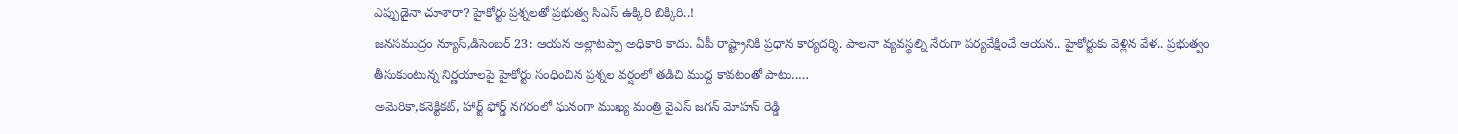ఎప్పుడైనా చూశారా? హైకోర్టు ప్రశ్నలతో ప్రభుత్వ సిఎస్ ఉక్కిరి బిక్కిరి..!
జనసముద్రం న్యూస్,డిసెంబర్ 23: ఆయన అల్లాటప్పా అధికారి కాదు. ఏపీ రాష్ట్రానికి ప్రధాన కార్యదర్శి. పాలనా వ్యవస్థల్ని నేరుగా పర్యవేక్షించే ఆయన.. హైకోర్టుకు వెళ్లిన వేళ.. ప్రభుత్వం తీసుకుంటున్న నిర్ణయాలపై హైకోర్టు సంధించిన ప్రశ్నల వర్షంలో తడిచి ముద్ద కావటంతో పాటు..…
అమెరికా,కనెక్టికట్, హార్ట్ ఫోర్డ్ నగరంలో ఘనంగా ముఖ్య మంత్రి వైఎస్ జగన్ మోహన్ రెడ్డి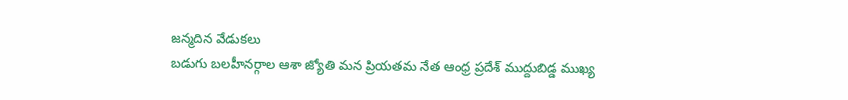జన్మదిన వేడుకలు
బడుగు బలహీనర్గాల ఆశా జ్యోతి మన ప్రియతమ నేత ఆంధ్ర ప్రదేశ్ ముద్దుబిడ్డ ముఖ్య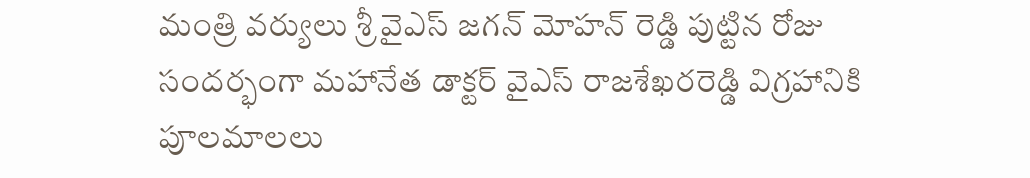మంత్రి వర్యులు శ్రీ వైఎస్ జగన్ మోహన్ రెడ్డి పుట్టిన రోజు సందర్భంగా మహానేత డాక్టర్ వైఎస్ రాజశేఖరరెడ్డి విగ్రహానికి పూలమాలలు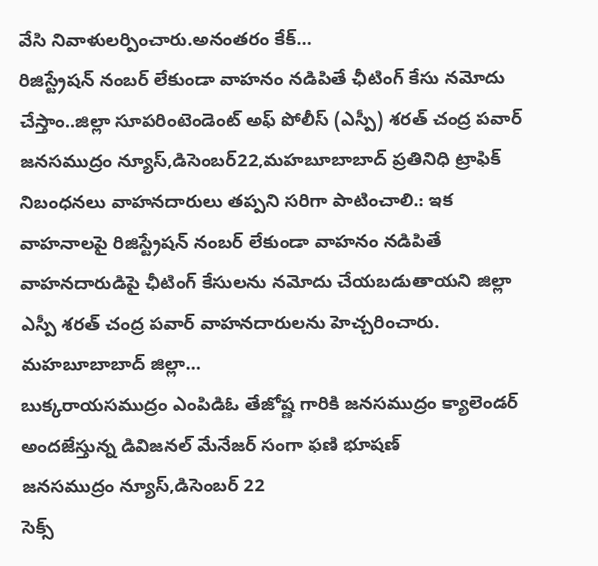వేసి నివాళులర్పించారు.అనంతరం కేక్…
రిజిస్ట్రేషన్ నంబర్ లేకుండా వాహనం నడిపితే ఛీటింగ్ కేసు నమోదు చేస్తాం..జిల్లా సూపరింటెండెంట్ అఫ్ పోలీస్ (ఎస్పీ) శరత్ చంద్ర పవార్
జనసముద్రం న్యూస్,డిసెంబర్22,మహబూబాబాద్ ప్రతినిధి ట్రాఫిక్ నిబంధనలు వాహనదారులు తప్పని సరిగా పాటించాలి.: ఇక వాహనాలపై రిజిస్ట్రేషన్ నంబర్ లేకుండా వాహనం నడిపితే వాహనదారుడిపై ఛీటింగ్ కేసులను నమోదు చేయబడుతాయని జిల్లా ఎస్పీ శరత్ చంద్ర పవార్ వాహనదారులను హెచ్చరించారు. మహబూబాబాద్ జిల్లా…
బుక్కరాయసముద్రం ఎంపిడిఓ తేజోష్ణ గారికి జనసముద్రం క్యాలెండర్ అందజేస్తున్న డివిజనల్ మేనేజర్ సంగా ఫణి భూషణ్
జనసముద్రం న్యూస్,డిసెంబర్ 22
సెక్స్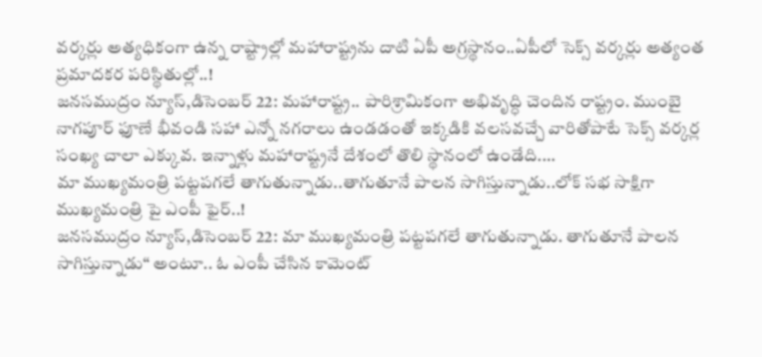వర్కర్లు అత్యధికంగా ఉన్న రాష్ట్రాల్లో మహారాష్ట్రను దాటి ఏపీ అగ్రస్థానం..ఏపీలో సెక్స్ వర్కర్లు అత్యంత ప్రమాదకర పరిస్థితుల్లో..!
జనసముద్రం న్యూస్,డిసెంబర్ 22: మహారాష్ట్ర.. పారిశ్రామికంగా అభివృద్ధి చెందిన రాష్ట్రం. ముంబై నాగపూర్ ఫూణే భీవండి సహా ఎన్నో నగరాలు ఉండడంతో ఇక్కడికి వలసవచ్చే వారితోపాటే సెక్స్ వర్కర్ల సంఖ్య చాలా ఎక్కువ. ఇన్నాళ్లు మహారాష్ట్రనే దేశంలో తొలి స్థానంలో ఉండేది.…
మా ముఖ్యమంత్రి పట్టపగలే తాగుతున్నాడు..తాగుతూనే పాలన సాగిస్తున్నాడు..లోక్ సభ సాక్షిగా ముఖ్యమంత్రి పై ఎంపీ ఫైర్..!
జనసముద్రం న్యూస్,డిసెంబర్ 22: మా ముఖ్యమంత్రి పట్టపగలే తాగుతున్నాడు. తాగుతూనే పాలన సాగిస్తున్నాడు“ అంటూ.. ఓ ఎంపీ చేసిన కామెంట్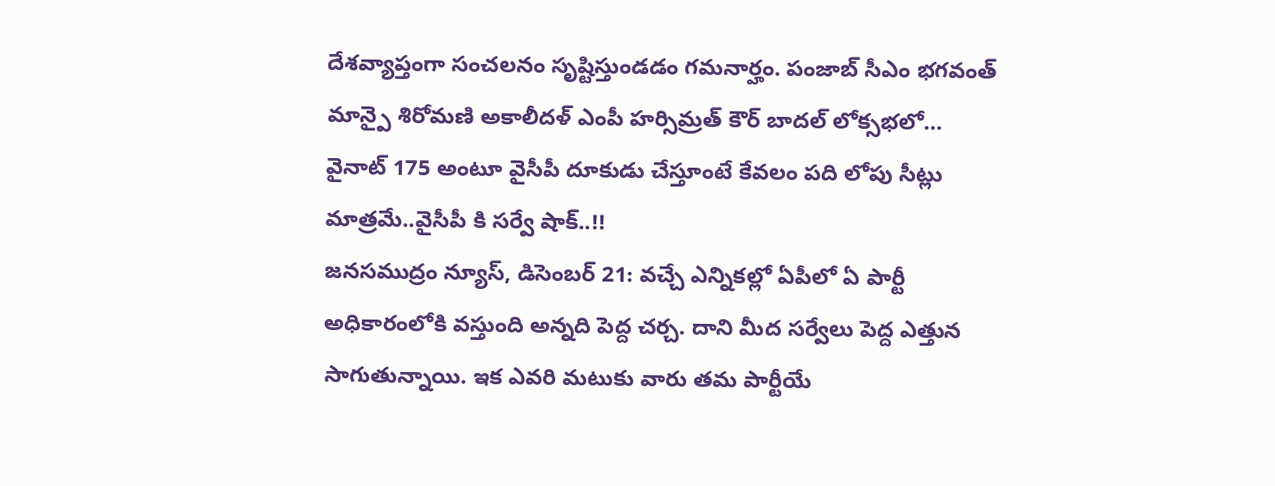దేశవ్యాప్తంగా సంచలనం సృష్టిస్తుండడం గమనార్హం. పంజాబ్ సీఎం భగవంత్ మాన్పై శిరోమణి అకాలీదళ్ ఎంపీ హర్సిమ్రత్ కౌర్ బాదల్ లోక్సభలో…
వైనాట్ 175 అంటూ వైసీపీ దూకుడు చేస్తూంటే కేవలం పది లోపు సీట్లు మాత్రమే..వైసీపీ కి సర్వే షాక్..!!
జనసముద్రం న్యూస్, డిసెంబర్ 21: వచ్చే ఎన్నికల్లో ఏపీలో ఏ పార్టీ అధికారంలోకి వస్తుంది అన్నది పెద్ద చర్చ. దాని మీద సర్వేలు పెద్ద ఎత్తున సాగుతున్నాయి. ఇక ఎవరి మటుకు వారు తమ పార్టీయే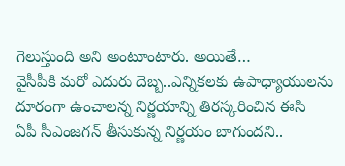గెలుస్తుంది అని అంటూంటారు. అయితే…
వైసీపీకి మరో ఎదురు దెబ్బ..ఎన్నికలకు ఉపాధ్యాయులను దూరంగా ఉంచాలన్న నిర్ణయాన్ని తిరస్కరించిన ఈసి
ఏపీ సీఎంజగన్ తీసుకున్న నిర్ణయం బాగుందని..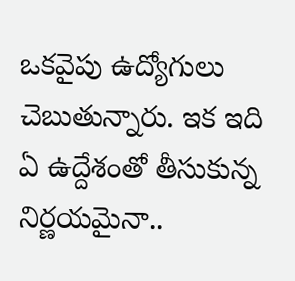ఒకవైపు ఉద్యోగులు చెబుతున్నారు. ఇక ఇది ఏ ఉద్దేశంతో తీసుకున్న నిర్ణయమైనా..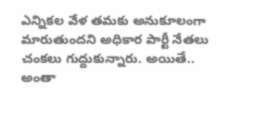ఎన్నికల వేళ తమకు అనుకూలంగా మారుతుందని అధికార పార్టీ నేతలు చంకలు గుద్దుకున్నారు. అయితే.. అంతా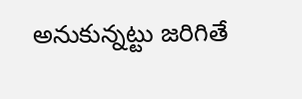అనుకున్నట్టు జరిగితే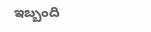ఇబ్బంది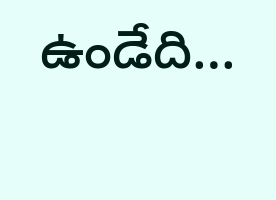ఉండేది…